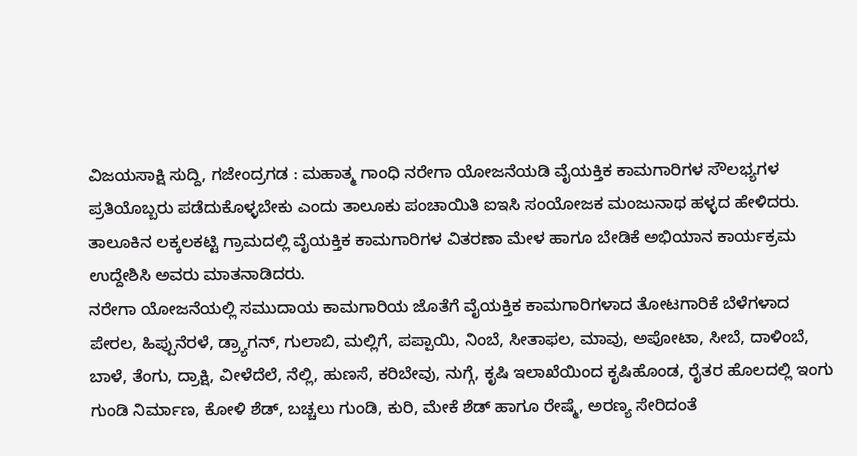ವಿಜಯಸಾಕ್ಷಿ ಸುದ್ದಿ, ಗಜೇಂದ್ರಗಡ : ಮಹಾತ್ಮ ಗಾಂಧಿ ನರೇಗಾ ಯೋಜನೆಯಡಿ ವೈಯಕ್ತಿಕ ಕಾಮಗಾರಿಗಳ ಸೌಲಭ್ಯಗಳ ಪ್ರತಿಯೊಬ್ಬರು ಪಡೆದುಕೊಳ್ಳಬೇಕು ಎಂದು ತಾಲೂಕು ಪಂಚಾಯಿತಿ ಐಇಸಿ ಸಂಯೋಜಕ ಮಂಜುನಾಥ ಹಳ್ಳದ ಹೇಳಿದರು.
ತಾಲೂಕಿನ ಲಕ್ಕಲಕಟ್ಟಿ ಗ್ರಾಮದಲ್ಲಿ ವೈಯಕ್ತಿಕ ಕಾಮಗಾರಿಗಳ ವಿತರಣಾ ಮೇಳ ಹಾಗೂ ಬೇಡಿಕೆ ಅಭಿಯಾನ ಕಾರ್ಯಕ್ರಮ ಉದ್ದೇಶಿಸಿ ಅವರು ಮಾತನಾಡಿದರು.
ನರೇಗಾ ಯೋಜನೆಯಲ್ಲಿ ಸಮುದಾಯ ಕಾಮಗಾರಿಯ ಜೊತೆಗೆ ವೈಯಕ್ತಿಕ ಕಾಮಗಾರಿಗಳಾದ ತೋಟಗಾರಿಕೆ ಬೆಳೆಗಳಾದ ಪೇರಲ, ಹಿಪ್ಪುನೆರಳೆ, ಡ್ರ್ಯಾಗನ್, ಗುಲಾಬಿ, ಮಲ್ಲಿಗೆ, ಪಪ್ಪಾಯಿ, ನಿಂಬೆ, ಸೀತಾಫಲ, ಮಾವು, ಅಪೋಟಾ, ಸೀಬೆ, ದಾಳಿಂಬೆ, ಬಾಳೆ, ತೆಂಗು, ದ್ರಾಕ್ಷಿ, ವೀಳೆದೆಲೆ, ನೆಲ್ಲಿ, ಹುಣಸೆ, ಕರಿಬೇವು, ನುಗ್ಗೆ, ಕೃಷಿ ಇಲಾಖೆಯಿಂದ ಕೃಷಿಹೊಂಡ, ರೈತರ ಹೊಲದಲ್ಲಿ ಇಂಗು ಗುಂಡಿ ನಿರ್ಮಾಣ, ಕೋಳಿ ಶೆಡ್, ಬಚ್ಚಲು ಗುಂಡಿ, ಕುರಿ, ಮೇಕೆ ಶೆಡ್ ಹಾಗೂ ರೇಷ್ಮೆ, ಅರಣ್ಯ ಸೇರಿದಂತೆ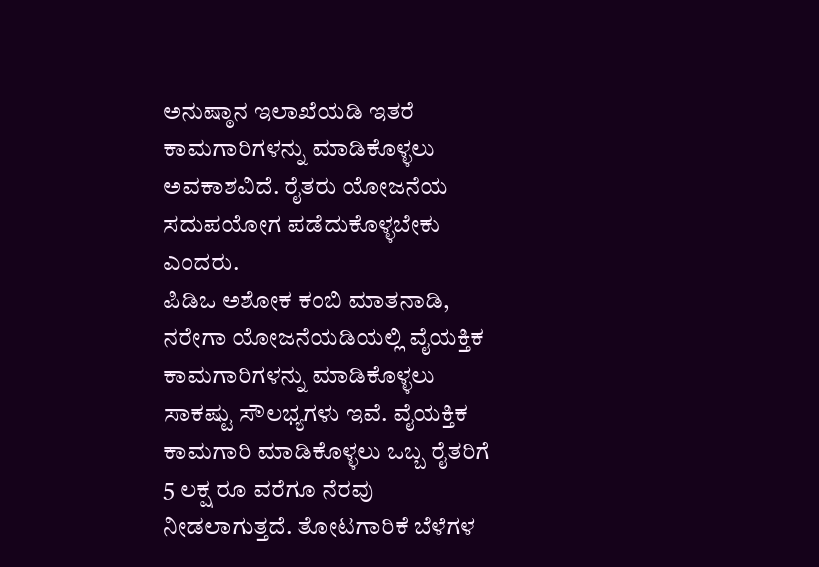ಅನುಷ್ಠಾನ ಇಲಾಖೆಯಡಿ ಇತರೆ ಕಾಮಗಾರಿಗಳನ್ನು ಮಾಡಿಕೊಳ್ಳಲು ಅವಕಾಶವಿದೆ. ರೈತರು ಯೋಜನೆಯ ಸದುಪಯೋಗ ಪಡೆದುಕೊಳ್ಳಬೇಕು ಎಂದರು.
ಪಿಡಿಒ ಅಶೋಕ ಕಂಬಿ ಮಾತನಾಡಿ, ನರೇಗಾ ಯೋಜನೆಯಡಿಯಲ್ಲಿ ವೈಯಕ್ತಿಕ ಕಾಮಗಾರಿಗಳನ್ನು ಮಾಡಿಕೊಳ್ಳಲು ಸಾಕಷ್ಟು ಸೌಲಭ್ಯಗಳು ಇವೆ. ವೈಯಕ್ತಿಕ ಕಾಮಗಾರಿ ಮಾಡಿಕೊಳ್ಳಲು ಒಬ್ಬ ರೈತರಿಗೆ 5 ಲಕ್ಷ ರೂ ವರೆಗೂ ನೆರವು ನೀಡಲಾಗುತ್ತದೆ. ತೋಟಗಾರಿಕೆ ಬೆಳೆಗಳ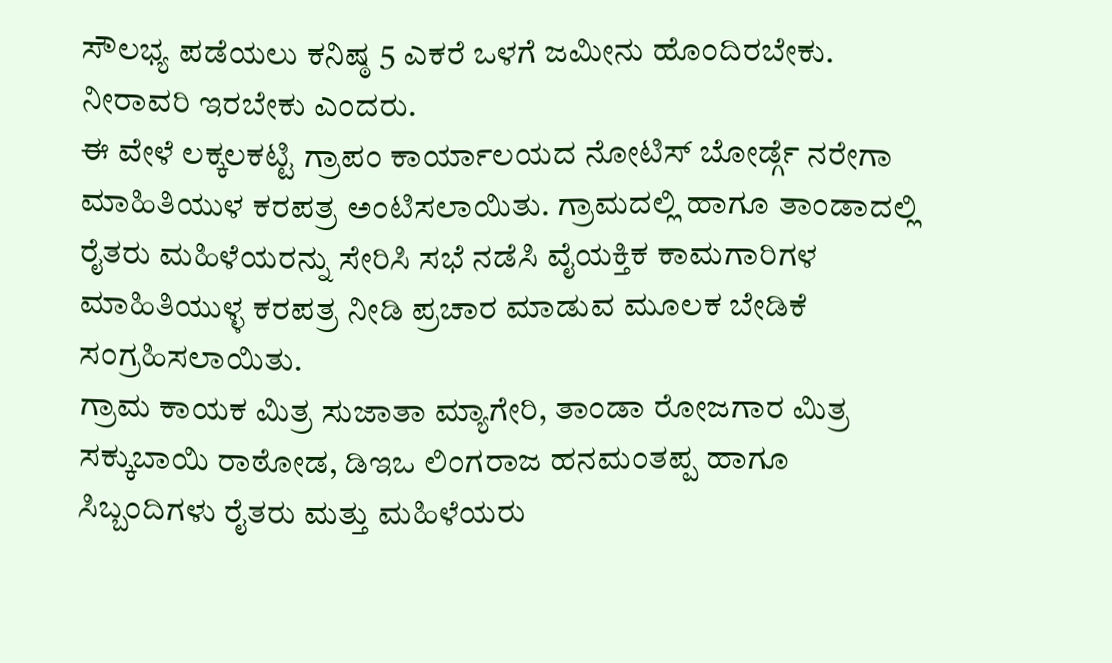ಸೌಲಭ್ಯ ಪಡೆಯಲು ಕನಿಷ್ಠ 5 ಎಕರೆ ಒಳಗೆ ಜಮೀನು ಹೊಂದಿರಬೇಕು. ನೀರಾವರಿ ಇರಬೇಕು ಎಂದರು.
ಈ ವೇಳೆ ಲಕ್ಕಲಕಟ್ಟಿ ಗ್ರಾಪಂ ಕಾರ್ಯಾಲಯದ ನೋಟಿಸ್ ಬೋರ್ಡ್ಗೆ ನರೇಗಾ ಮಾಹಿತಿಯುಳ ಕರಪತ್ರ ಅಂಟಿಸಲಾಯಿತು. ಗ್ರಾಮದಲ್ಲಿ ಹಾಗೂ ತಾಂಡಾದಲ್ಲಿ ರೈತರು ಮಹಿಳೆಯರನ್ನು ಸೇರಿಸಿ ಸಭೆ ನಡೆಸಿ ವೈಯಕ್ತಿಕ ಕಾಮಗಾರಿಗಳ ಮಾಹಿತಿಯುಳ್ಳ ಕರಪತ್ರ ನೀಡಿ ಪ್ರಚಾರ ಮಾಡುವ ಮೂಲಕ ಬೇಡಿಕೆ ಸಂಗ್ರಹಿಸಲಾಯಿತು.
ಗ್ರಾಮ ಕಾಯಕ ಮಿತ್ರ ಸುಜಾತಾ ಮ್ಯಾಗೇರಿ, ತಾಂಡಾ ರೋಜಗಾರ ಮಿತ್ರ ಸಕ್ಕುಬಾಯಿ ರಾಠೋಡ, ಡಿಇಒ ಲಿಂಗರಾಜ ಹನಮಂತಪ್ಪ ಹಾಗೂ ಸಿಬ್ಬಂದಿಗಳು ರೈತರು ಮತ್ತು ಮಹಿಳೆಯರು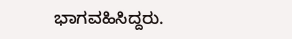ಭಾಗವಹಿಸಿದ್ದರು.